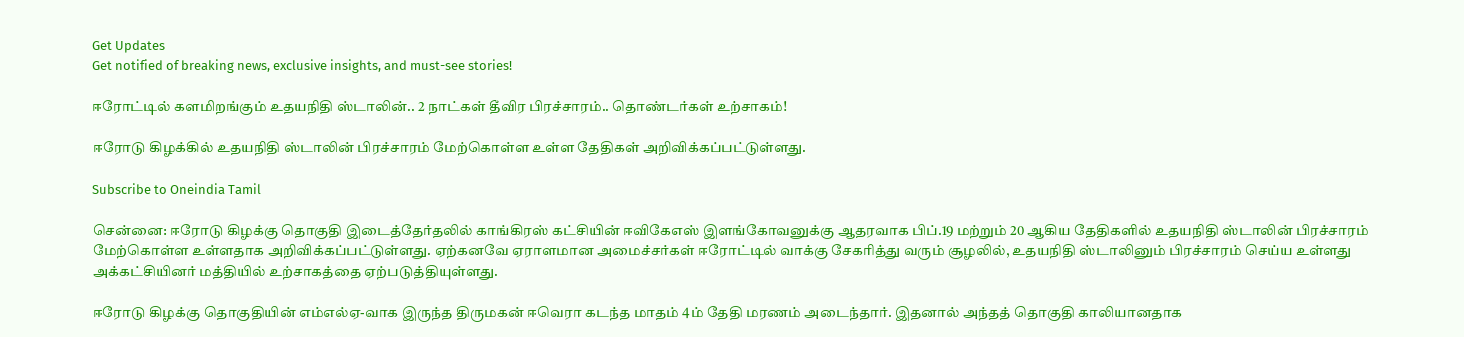Get Updates
Get notified of breaking news, exclusive insights, and must-see stories!

ஈரோட்டில் களமிறங்கும் உதயநிதி ஸ்டாலின்.. 2 நாட்கள் தீவிர பிரச்சாரம்.. தொண்டர்கள் உற்சாகம்!

ஈரோடு கிழக்கில் உதயநிதி ஸ்டாலின் பிரச்சாரம் மேற்கொள்ள உள்ள தேதிகள் அறிவிக்கப்பட்டுள்ளது.

Subscribe to Oneindia Tamil

சென்னை: ஈரோடு கிழக்கு தொகுதி இடைத்தேர்தலில் காங்கிரஸ் கட்சியின் ஈவிகேஎஸ் இளங்கோவனுக்கு ஆதரவாக பிப்.19 மற்றும் 20 ஆகிய தேதிகளில் உதயநிதி ஸ்டாலின் பிரச்சாரம் மேற்கொள்ள உள்ளதாக அறிவிக்கப்பட்டுள்ளது. ஏற்கனவே ஏராளமான அமைச்சர்கள் ஈரோட்டில் வாக்கு சேகரித்து வரும் சூழலில், உதயநிதி ஸ்டாலினும் பிரச்சாரம் செய்ய உள்ளது அக்கட்சியினர் மத்தியில் உற்சாகத்தை ஏற்படுத்தியுள்ளது.

ஈரோடு கிழக்கு தொகுதியின் எம்எல்ஏ-வாக இருந்த திருமகன் ஈவெரா கடந்த மாதம் 4ம் தேதி மரணம் அடைந்தார். இதனால் அந்தத் தொகுதி காலியானதாக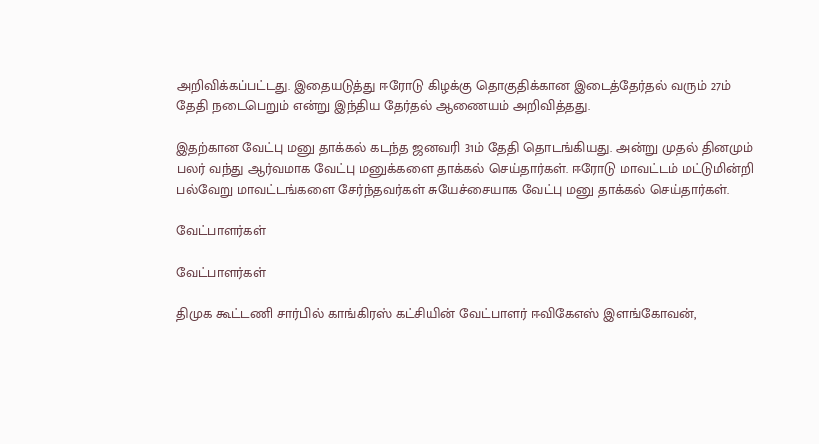அறிவிக்கப்பட்டது. இதையடுத்து ஈரோடு கிழக்கு தொகுதிக்கான இடைத்தேர்தல் வரும் 27ம் தேதி நடைபெறும் என்று இந்திய தேர்தல் ஆணையம் அறிவித்தது.

இதற்கான வேட்பு மனு தாக்கல் கடந்த ஜனவரி 31ம் தேதி தொடங்கியது. அன்று முதல் தினமும் பலர் வந்து ஆர்வமாக வேட்பு மனுக்களை தாக்கல் செய்தார்கள். ஈரோடு மாவட்டம் மட்டுமின்றி பல்வேறு மாவட்டங்களை சேர்ந்தவர்கள் சுயேச்சையாக வேட்பு மனு தாக்கல் செய்தார்கள்.

வேட்பாளர்கள்

வேட்பாளர்கள்

திமுக கூட்டணி சார்பில் காங்கிரஸ் கட்சியின் வேட்பாளர் ஈவிகேஎஸ் இளங்கோவன்,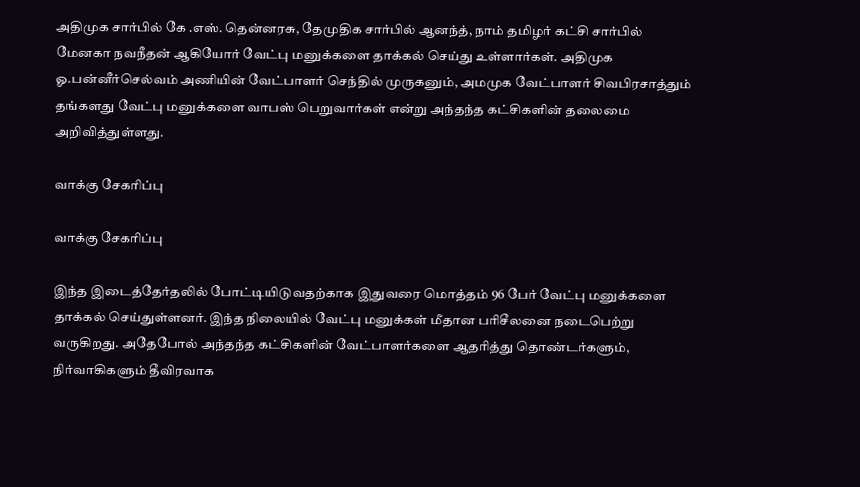அதிமுக சார்பில் கே .எஸ். தென்னரசு, தேமுதிக சார்பில் ஆனந்த், நாம் தமிழர் கட்சி சார்பில் மேனகா நவநீதன் ஆகியோர் வேட்பு மனுக்களை தாக்கல் செய்து உள்ளார்கள். அதிமுக ஓ.பன்னீர்செல்வம் அணியின் வேட்பாளர் செந்தில் முருகனும், அமமுக வேட்பாளர் சிவபிரசாத்தும் தங்களது வேட்பு மனுக்களை வாபஸ் பெறுவார்கள் என்று அந்தந்த கட்சிகளின் தலைமை அறிவித்துள்ளது.

வாக்கு சேகரிப்பு

வாக்கு சேகரிப்பு

இந்த இடைத்தேர்தலில் போட்டியிடுவதற்காக இதுவரை மொத்தம் 96 பேர் வேட்பு மனுக்களை தாக்கல் செய்துள்ளனர். இந்த நிலையில் வேட்பு மனுக்கள் மீதான பரிசீலனை நடைபெற்று வருகிறது. அதேபோல் அந்தந்த கட்சிகளின் வேட்பாளர்களை ஆதரித்து தொண்டர்களும், நிர்வாகிகளும் தீவிரவாக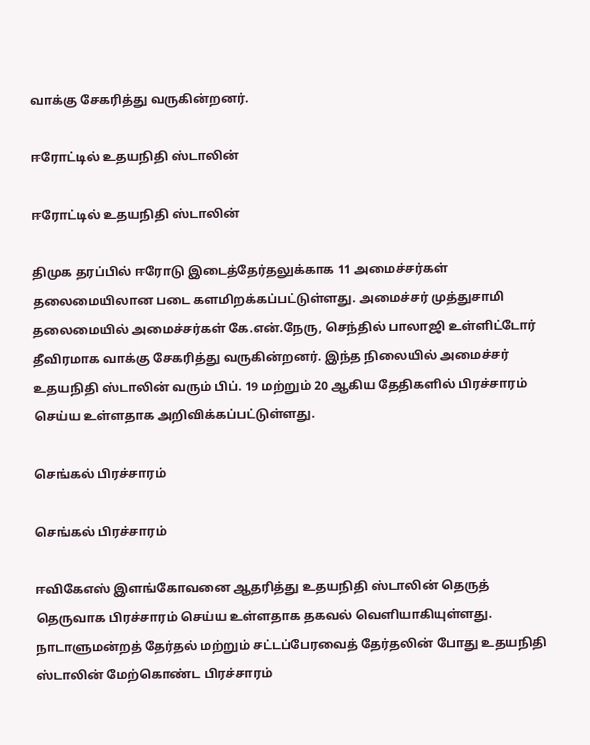வாக்கு சேகரித்து வருகின்றனர்.

ஈரோட்டில் உதயநிதி ஸ்டாலின்

ஈரோட்டில் உதயநிதி ஸ்டாலின்

திமுக தரப்பில் ஈரோடு இடைத்தேர்தலுக்காக 11 அமைச்சர்கள் தலைமையிலான படை களமிறக்கப்பட்டுள்ளது. அமைச்சர் முத்துசாமி தலைமையில் அமைச்சர்கள் கே.என்.நேரு, செந்தில் பாலாஜி உள்ளிட்டோர் தீவிரமாக வாக்கு சேகரித்து வருகின்றனர். இந்த நிலையில் அமைச்சர் உதயநிதி ஸ்டாலின் வரும் பிப். 19 மற்றும் 20 ஆகிய தேதிகளில் பிரச்சாரம் செய்ய உள்ளதாக அறிவிக்கப்பட்டுள்ளது.

செங்கல் பிரச்சாரம்

செங்கல் பிரச்சாரம்

ஈவிகேஎஸ் இளங்கோவனை ஆதரித்து உதயநிதி ஸ்டாலின் தெருத் தெருவாக பிரச்சாரம் செய்ய உள்ளதாக தகவல் வெளியாகியுள்ளது. நாடாளுமன்றத் தேர்தல் மற்றும் சட்டப்பேரவைத் தேர்தலின் போது உதயநிதி ஸ்டாலின் மேற்கொண்ட பிரச்சாரம்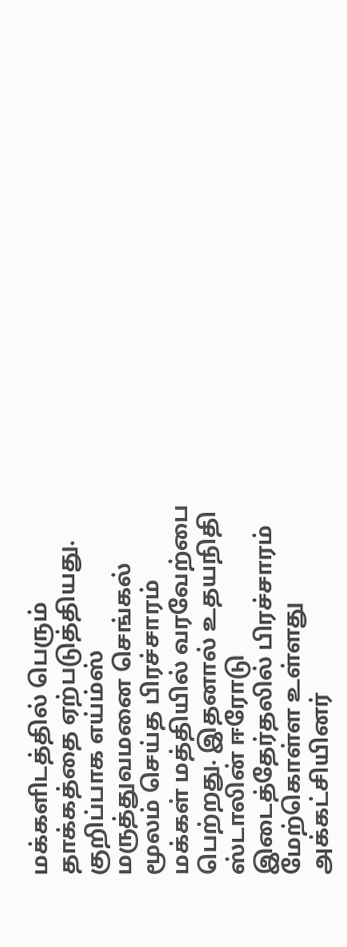மக்களிடத்தில் பெரும் தாக்கத்தை ஏற்படுத்தியது. குறிப்பாக எய்ம்ஸ் மருத்துவமனை செங்கல் மூலம் செய்த பிரச்சாரம் மக்கள் மத்தியில் வரவேற்பை பெற்றது. இதனால் உதயநிதி ஸ்டாலின் ஈரோடு இடைத்தேர்தலில் பிரச்சாரம் மேற்கொள்ள உள்ளது அக்கட்சியினர்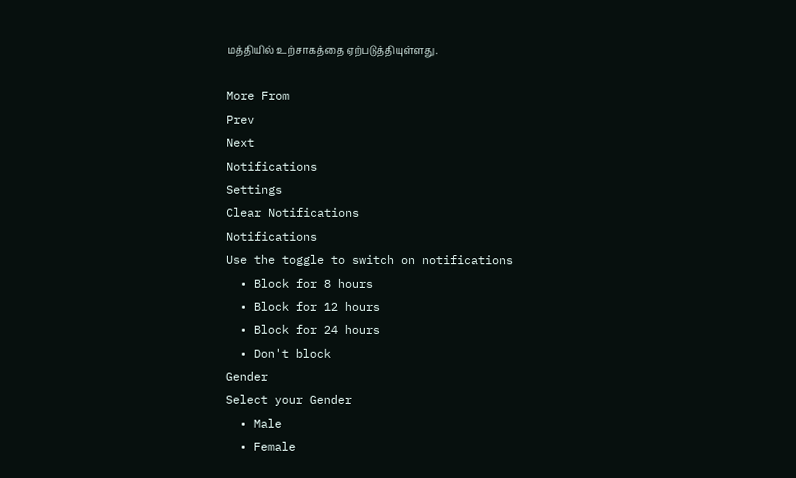மத்தியில் உற்சாகத்தை ஏற்படுத்தியுள்ளது.

More From
Prev
Next
Notifications
Settings
Clear Notifications
Notifications
Use the toggle to switch on notifications
  • Block for 8 hours
  • Block for 12 hours
  • Block for 24 hours
  • Don't block
Gender
Select your Gender
  • Male
  • Female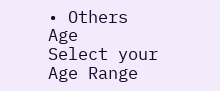• Others
Age
Select your Age Range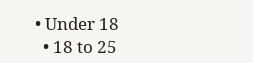• Under 18
  • 18 to 25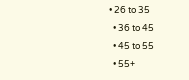• 26 to 35
  • 36 to 45
  • 45 to 55
  • 55+